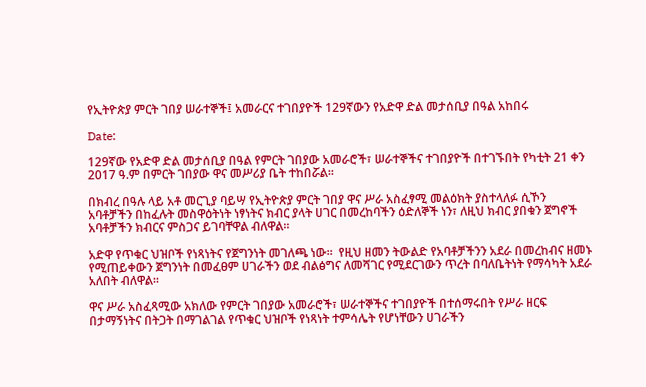የኢትዮጵያ ምርት ገበያ ሠራተኞች፤ አመራርና ተገበያዮች 129ኛውን የአድዋ ድል መታሰቢያ በዓል አከበሩ

Date:

129ኛው የአድዋ ድል መታሰቢያ በዓል የምርት ገበያው አመራሮች፣ ሠራተኞችና ተገበያዮች በተገኙበት የካቲት 21 ቀን 2017 ዓ.ም በምርት ገበያው ዋና መሥሪያ ቤት ተከበሯል፡፡

በክብረ በዓሉ ላይ አቶ መርጊያ ባይሣ የኢትዮጵያ ምርት ገበያ ዋና ሥራ አስፈፃሚ መልዕክት ያስተላለፉ ሲኾን አባቶቻችን በከፈሉት መስዋዕትነት ነፃነትና ክብር ያላት ሀገር በመረከባችን ዕድለኞች ነን፣ ለዚህ ክብር ያበቁን ጀግኖች አባቶቻችን ክብርና ምስጋና ይገባቸዋል ብለዋል፡፡

አድዋ የጥቁር ህዝቦች የነጻነትና የጀግንነት መገለጫ ነው፡፡  የዚህ ዘመን ትውልድ የአባቶቻችንን አደራ በመረከብና ዘመኑ የሚጠይቀውን ጀግንነት በመፈፀም ሀገራችን ወደ ብልፅግና ለመሻገር የሚደርገውን ጥረት በባለቤትነት የማሳካት አደራ አለበት ብለዋል፡፡

ዋና ሥራ አስፈጻሚው አክለው የምርት ገበያው አመራሮች፣ ሠራተኞችና ተገበያዮች በተሰማሩበት የሥራ ዘርፍ በታማኝነትና በትጋት በማገልገል የጥቁር ህዝቦች የነጻነት ተምሳሌት የሆነቸውን ሀገራችን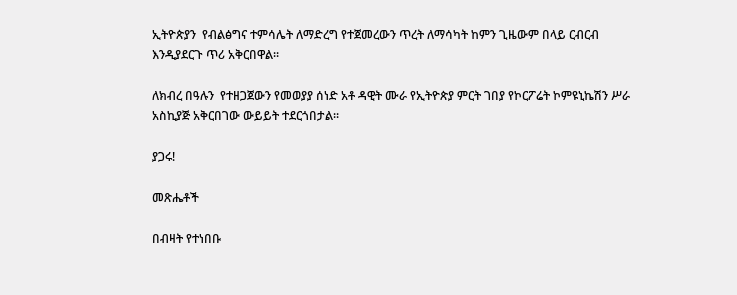ኢትዮጵያን  የብልፅግና ተምሳሌት ለማድረግ የተጀመረውን ጥረት ለማሳካት ከምን ጊዜውም በላይ ርብርብ እንዲያደርጉ ጥሪ አቅርበዋል፡፡

ለክብረ በዓሉን  የተዘጋጀውን የመወያያ ሰነድ አቶ ዳዊት ሙራ የኢትዮጵያ ምርት ገበያ የኮርፖሬት ኮምዩኒኬሽን ሥራ አስኪያጅ አቅርበገው ውይይት ተደርጎበታል፡፡

ያጋሩ!

መጽሔቶች

በብዛት የተነበቡ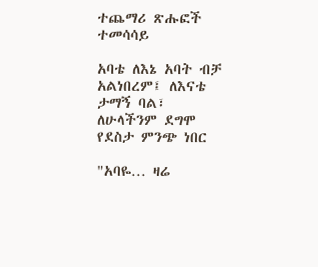ተጨማሪ ጽሑፎች
ተመሳሳይ

አባቴ ለእኔ አባት ብቻ አልነበረም፤ ለእናቴ ታማኝ ባል፣ ለሁላችንም ደግሞ የደስታ ምንጭ ነበር

"አባዬ… ዛሬ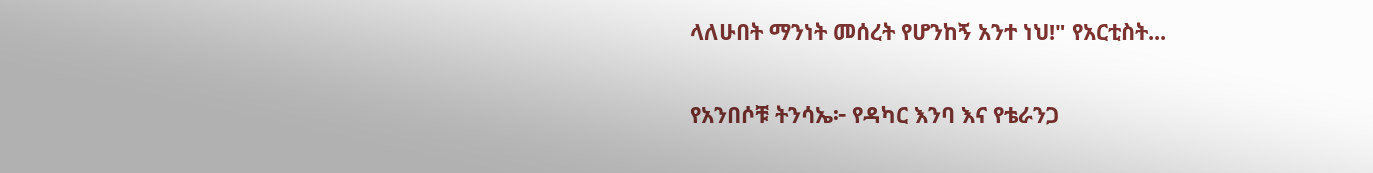ላለሁበት ማንነት መሰረት የሆንከኝ አንተ ነህ!" የአርቲስት...

የአንበሶቹ ትንሳኤ፦ የዳካር እንባ እና የቴራንጋ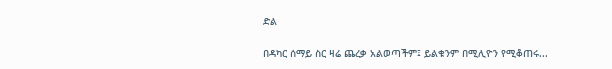ድል

በዳካር ሰማይ ስር ዛሬ ጨረቃ አልወጣችም፤ ይልቁንም በሚሊዮን የሚቆጠሩ...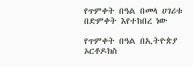የጥምቀት በዓል በመላ ሀገሪቱ በድምቀት እየተከበረ ነው

የጥምቀት በዓል በኢትዮጵያ ኦርቶዶክስ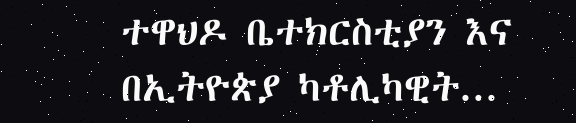ተዋህዶ ቤተክርስቲያን እና በኢትዮጵያ ካቶሊካዊት...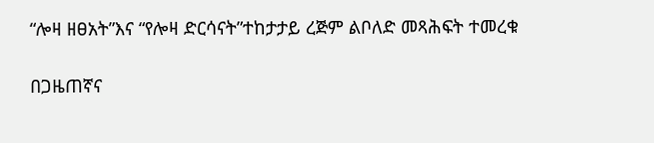“ሎዛ ዘፀአት”እና “የሎዛ ድርሳናት”ተከታታይ ረጅም ልቦለድ መጻሕፍት ተመረቁ

በጋዜጠኛና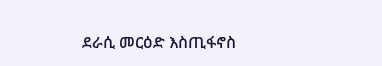ደራሲ መርዕድ እስጢፋኖስ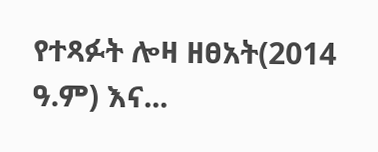የተጻፉት ሎዛ ዘፀአት(2014 ዓ.ም) እና...